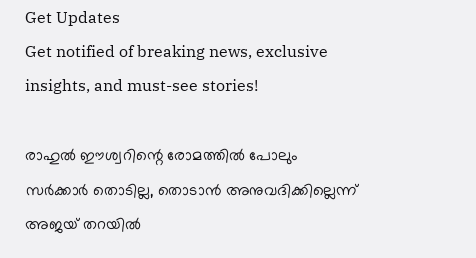Get Updates
Get notified of breaking news, exclusive insights, and must-see stories!

രാഹുൽ ഈശ്വറിന്റെ രോമത്തിൽ പോലും സർക്കാർ തൊടില്ല, തൊടാൻ അനുവദിക്കില്ലെന്ന് അജയ് തറയിൽ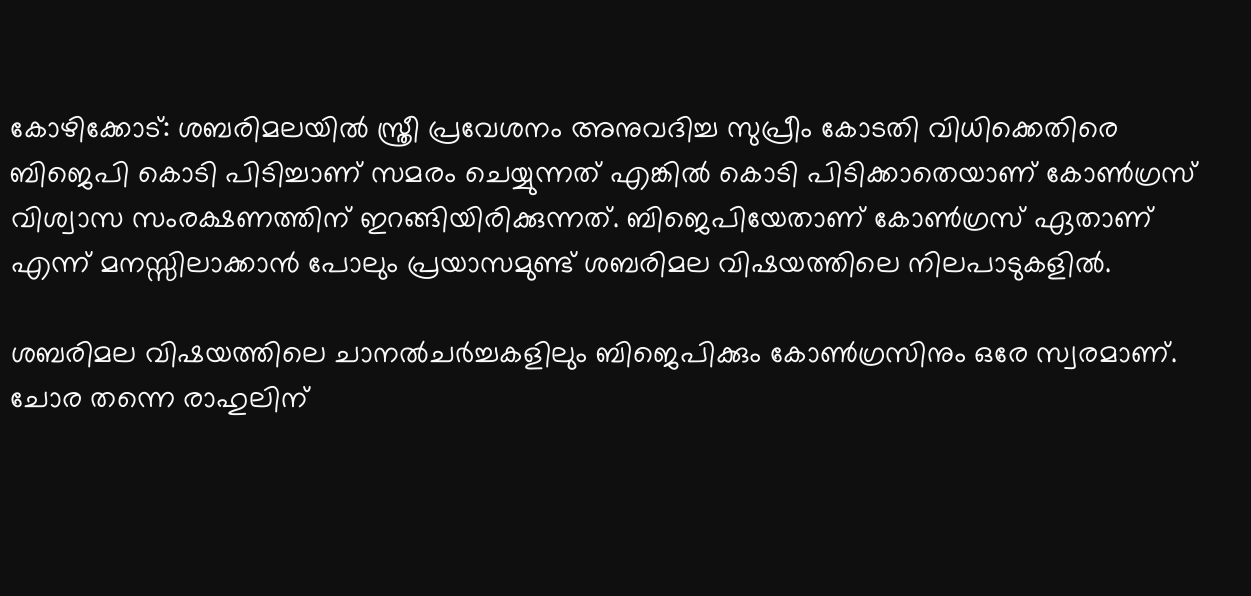കോഴിക്കോട്: ശബരിമലയില്‍ സ്ത്രീ പ്രവേശനം അനുവദിച്ച സുപ്രീം കോടതി വിധിക്കെതിരെ ബിജെപി കൊടി പിടിച്ചാണ് സമരം ചെയ്യുന്നത് എങ്കില്‍ കൊടി പിടിക്കാതെയാണ് കോണ്‍ഗ്രസ് വിശ്വാസ സംരക്ഷണത്തിന് ഇറങ്ങിയിരിക്കുന്നത്. ബിജെപിയേതാണ് കോണ്‍ഗ്രസ് ഏതാണ് എന്ന് മനസ്സിലാക്കാന്‍ പോലും പ്രയാസമുണ്ട് ശബരിമല വിഷയത്തിലെ നിലപാടുകളില്‍.

ശബരിമല വിഷയത്തിലെ ചാനല്‍ചര്‍ച്ചകളിലും ബിജെപിക്കും കോണ്‍ഗ്രസിനും ഒരേ സ്വരമാണ്. ചോര തന്നെ രാഹുലിന്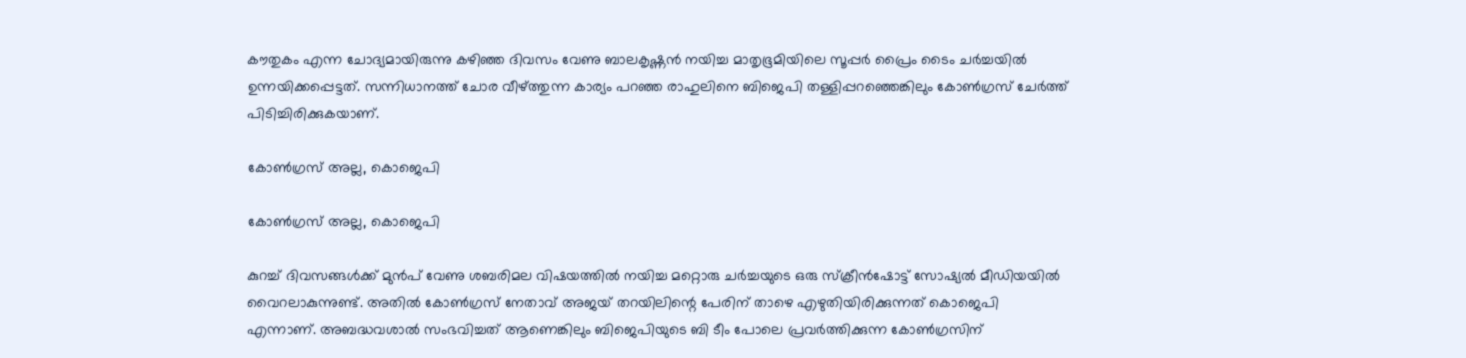കൗതുകം എന്ന ചോദ്യമായിരുന്നു കഴിഞ്ഞ ദിവസം വേണു ബാലകൃഷ്ണന്‍ നയിച്ച മാതൃഭൂമിയിലെ സൂപ്പര്‍ പ്രൈം ടൈം ചര്‍ച്ചയില്‍ ഉന്നയിക്കപ്പെട്ടത്. സന്നിധാനത്ത് ചോര വീഴ്ത്തുന്ന കാര്യം പറഞ്ഞ രാഹുലിനെ ബിജെപി തള്ളിപ്പറഞ്ഞെങ്കിലും കോണ്‍ഗ്രസ് ചേര്‍ത്ത് പിടിച്ചിരിക്കുകയാണ്.

കോൺഗ്രസ് അല്ല, കൊജെപി

കോൺഗ്രസ് അല്ല, കൊജെപി

കുറച്ച് ദിവസങ്ങള്‍ക്ക് മുന്‍പ് വേണു ശബരിമല വിഷയത്തില്‍ നയിച്ച മറ്റൊരു ചര്‍ച്ചയുടെ ഒരു സ്‌ക്രീന്‍ഷോട്ട് സോഷ്യല്‍ മീഡിയയില്‍ വൈറലാകുന്നുണ്ട്. അതില്‍ കോണ്‍ഗ്രസ് നേതാവ് അജയ് തറയിലിന്റെ പേരിന് താഴെ എഴുതിയിരിക്കുന്നത് കൊജെപി എന്നാണ്. അബദ്ധവശാല്‍ സംഭവിച്ചത് ആണെങ്കിലും ബിജെപിയുടെ ബി ടീം പോലെ പ്രവര്‍ത്തിക്കുന്ന കോണ്‍ഗ്രസിന്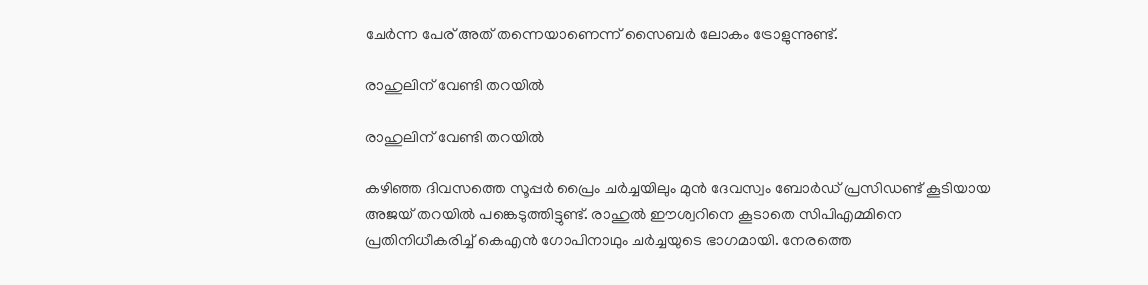ചേര്‍ന്ന പേര് അത് തന്നെയാണെന്ന് സൈബര്‍ ലോകം ട്രോളുന്നുണ്ട്.

രാഹുലിന് വേണ്ടി തറയിൽ

രാഹുലിന് വേണ്ടി തറയിൽ

കഴിഞ്ഞ ദിവസത്തെ സൂപ്പര്‍ പ്രൈം ചര്‍ച്ചയിലും മുന്‍ ദേവസ്വം ബോര്‍ഡ് പ്രസിഡണ്ട് കൂടിയായ അജയ് തറയില്‍ പങ്കെടുത്തിട്ടുണ്ട്. രാഹുല്‍ ഈശ്വറിനെ കൂടാതെ സിപിഎമ്മിനെ പ്രതിനിധീകരിച്ച് കെഎന്‍ ഗോപിനാഥും ചര്‍ച്ചയുടെ ഭാഗമായി. നേരത്തെ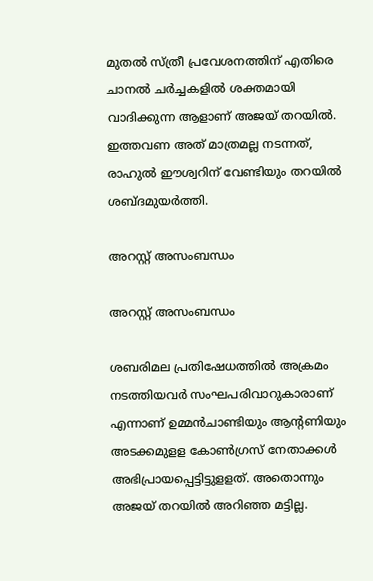മുതല്‍ സ്ത്രീ പ്രവേശനത്തിന് എതിരെ ചാനല്‍ ചര്‍ച്ചകളില്‍ ശക്തമായി വാദിക്കുന്ന ആളാണ് അജയ് തറയില്‍. ഇത്തവണ അത് മാത്രമല്ല നടന്നത്, രാഹുല്‍ ഈശ്വറിന് വേണ്ടിയും തറയില്‍ ശബ്ദമുയര്‍ത്തി.

അറസ്റ്റ് അസംബന്ധം

അറസ്റ്റ് അസംബന്ധം

ശബരിമല പ്രതിഷേധത്തില്‍ അക്രമം നടത്തിയവര്‍ സംഘപരിവാറുകാരാണ് എന്നാണ് ഉമ്മന്‍ചാണ്ടിയും ആന്റണിയും അടക്കമുളള കോണ്‍ഗ്രസ് നേതാക്കള്‍ അഭിപ്രായപ്പെട്ടിട്ടുളളത്. അതൊന്നും അജയ് തറയില്‍ അറിഞ്ഞ മട്ടില്ല.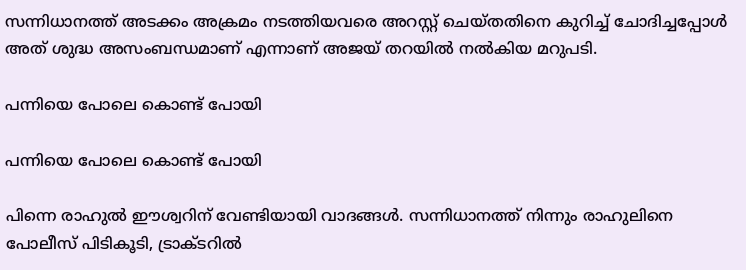സന്നിധാനത്ത് അടക്കം അക്രമം നടത്തിയവരെ അറസ്റ്റ് ചെയ്തതിനെ കുറിച്ച് ചോദിച്ചപ്പോള്‍ അത് ശുദ്ധ അസംബന്ധമാണ് എന്നാണ് അജയ് തറയില്‍ നല്‍കിയ മറുപടി.

പന്നിയെ പോലെ കൊണ്ട് പോയി

പന്നിയെ പോലെ കൊണ്ട് പോയി

പിന്നെ രാഹുല്‍ ഈശ്വറിന് വേണ്ടിയായി വാദങ്ങള്‍. സന്നിധാനത്ത് നിന്നും രാഹുലിനെ പോലീസ് പിടികൂടി, ട്രാക്ടറില്‍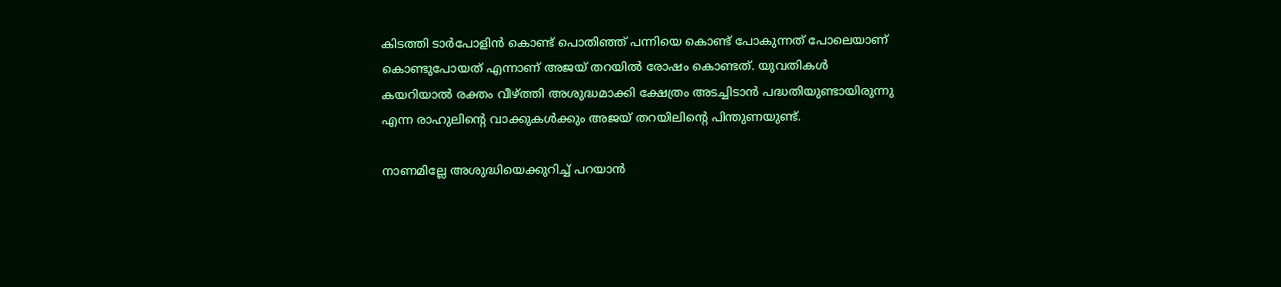കിടത്തി ടാര്‍പോളിന്‍ കൊണ്ട് പൊതിഞ്ഞ് പന്നിയെ കൊണ്ട് പോകുന്നത് പോലെയാണ് കൊണ്ടുപോയത് എന്നാണ് അജയ് തറയില്‍ രോഷം കൊണ്ടത്. യുവതികള്‍ കയറിയാല്‍ രക്തം വീഴ്ത്തി അശുദ്ധമാക്കി ക്ഷേത്രം അടച്ചിടാന്‍ പദ്ധതിയുണ്ടായിരുന്നു എന്ന രാഹുലിന്റെ വാക്കുകള്‍ക്കും അജയ് തറയിലിന്റെ പിന്തുണയുണ്ട്.

നാണമില്ലേ അശുദ്ധിയെക്കുറിച്ച് പറയാൻ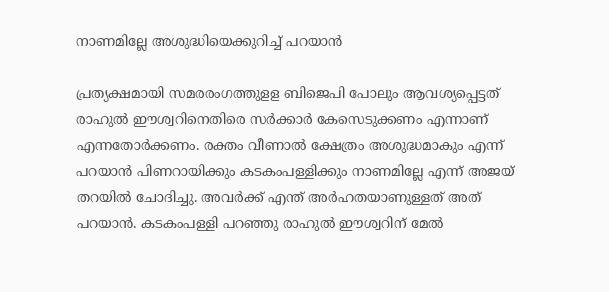നാണമില്ലേ അശുദ്ധിയെക്കുറിച്ച് പറയാൻ

പ്രത്യക്ഷമായി സമരരംഗത്തുളള ബിജെപി പോലും ആവശ്യപ്പെട്ടത് രാഹുല്‍ ഈശ്വറിനെതിരെ സര്‍ക്കാര്‍ കേസെടുക്കണം എന്നാണ് എന്നതോർക്കണം. രക്തം വീണാല്‍ ക്ഷേത്രം അശുദ്ധമാകും എന്ന് പറയാന്‍ പിണറായിക്കും കടകംപള്ളിക്കും നാണമില്ലേ എന്ന് അജയ് തറയില്‍ ചോദിച്ചു. അവര്‍ക്ക് എന്ത് അര്‍ഹതയാണുള്ളത് അത് പറയാന്‍. കടകംപള്ളി പറഞ്ഞു രാഹുല്‍ ഈശ്വറിന് മേല്‍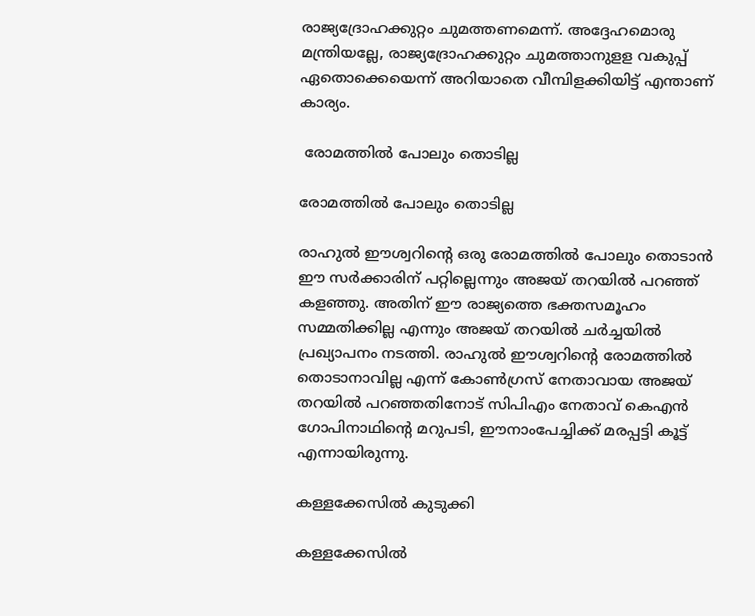രാജ്യദ്രോഹക്കുറ്റം ചുമത്തണമെന്ന്. അദ്ദേഹമൊരു മന്ത്രിയല്ലേ, രാജ്യദ്രോഹക്കുറ്റം ചുമത്താനുളള വകുപ്പ് ഏതൊക്കെയെന്ന് അറിയാതെ വീമ്പിളക്കിയിട്ട് എന്താണ് കാര്യം.

 രോമത്തിൽ പോലും തൊടില്ല

രോമത്തിൽ പോലും തൊടില്ല

രാഹുല്‍ ഈശ്വറിന്റെ ഒരു രോമത്തില്‍ പോലും തൊടാന്‍ ഈ സര്‍ക്കാരിന് പറ്റില്ലെന്നും അജയ് തറയില്‍ പറഞ്ഞ് കളഞ്ഞു. അതിന് ഈ രാജ്യത്തെ ഭക്തസമൂഹം സമ്മതിക്കില്ല എന്നും അജയ് തറയില്‍ ചര്‍ച്ചയില്‍ പ്രഖ്യാപനം നടത്തി. രാഹുല്‍ ഈശ്വറിന്റെ രോമത്തില്‍ തൊടാനാവില്ല എന്ന് കോണ്‍ഗ്രസ് നേതാവായ അജയ് തറയില്‍ പറഞ്ഞതിനോട് സിപിഎം നേതാവ് കെഎന്‍ ഗോപിനാഥിന്റെ മറുപടി, ഈനാംപേച്ചിക്ക് മരപ്പട്ടി കൂട്ട് എന്നായിരുന്നു.

കള്ളക്കേസിൽ കുടുക്കി

കള്ളക്കേസിൽ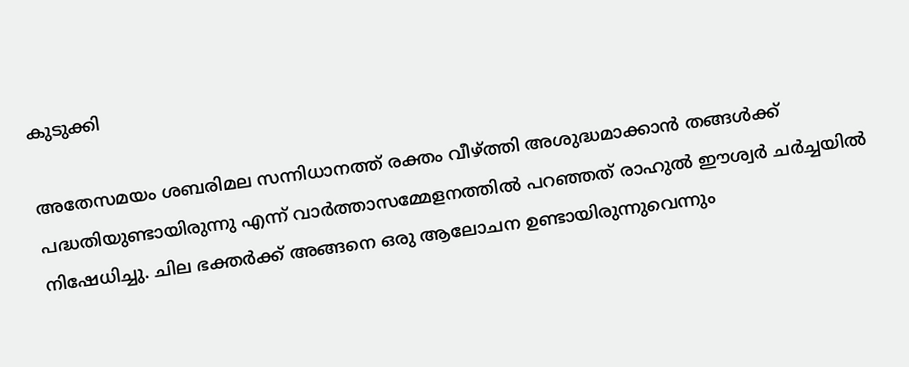കുടുക്കി

അതേസമയം ശബരിമല സന്നിധാനത്ത് രക്തം വീഴ്ത്തി അശുദ്ധമാക്കാന്‍ തങ്ങള്‍ക്ക് പദ്ധതിയുണ്ടായിരുന്നു എന്ന് വാര്‍ത്താസമ്മേളനത്തില്‍ പറഞ്ഞത് രാഹുല്‍ ഈശ്വര്‍ ചര്‍ച്ചയില്‍ നിഷേധിച്ചു. ചില ഭക്തര്‍ക്ക് അങ്ങനെ ഒരു ആലോചന ഉണ്ടായിരുന്നുവെന്നും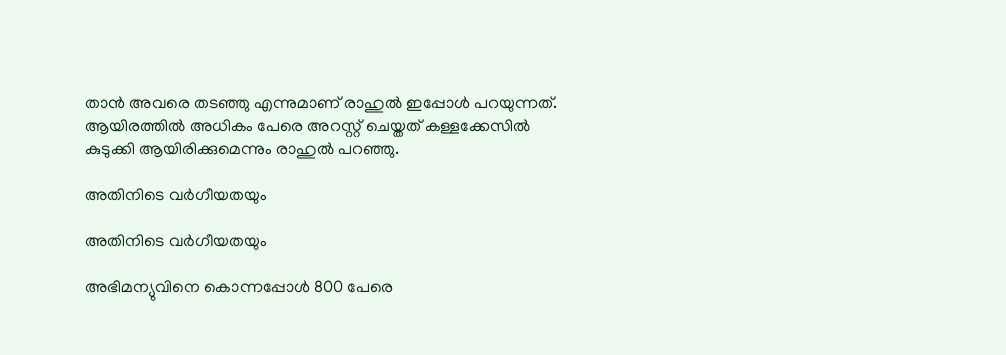താന്‍ അവരെ തടഞ്ഞു എന്നുമാണ് രാഹുല്‍ ഇപ്പോള്‍ പറയുന്നത്. ആയിരത്തില്‍ അധികം പേരെ അറസ്റ്റ് ചെയ്തത് കള്ളക്കേസില്‍ കുടുക്കി ആയിരിക്കുമെന്നും രാഹുല്‍ പറഞ്ഞു.

അതിനിടെ വർഗീയതയും

അതിനിടെ വർഗീയതയും

അഭിമന്യുവിനെ കൊന്നപ്പോള്‍ 800 പേരെ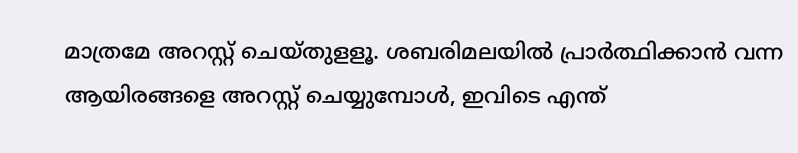മാത്രമേ അറസ്റ്റ് ചെയ്തുളളൂ. ശബരിമലയില്‍ പ്രാര്‍ത്ഥിക്കാന്‍ വന്ന ആയിരങ്ങളെ അറസ്റ്റ് ചെയ്യുമ്പോള്‍, ഇവിടെ എന്ത്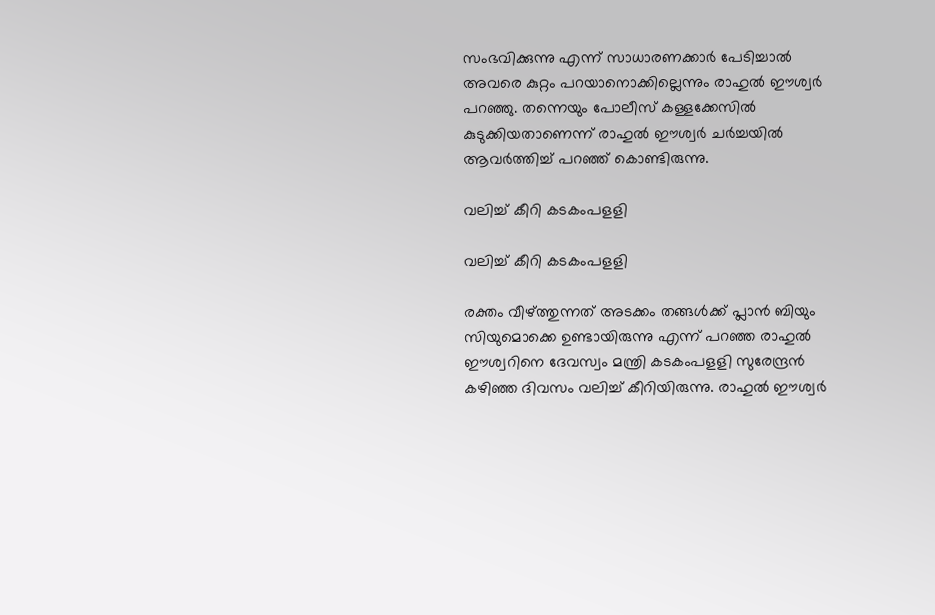സംഭവിക്കുന്നു എന്ന് സാധാരണക്കാര്‍ പേടിച്ചാല്‍ അവരെ കുറ്റം പറയാനൊക്കില്ലെന്നും രാഹുല്‍ ഈശ്വര്‍ പറഞ്ഞു. തന്നെയും പോലീസ് കള്ളക്കേസില്‍ കുടുക്കിയതാണെന്ന് രാഹുല്‍ ഈശ്വര്‍ ചര്‍ച്ചയില്‍ ആവര്‍ത്തിച്ച് പറഞ്ഞ് കൊണ്ടിരുന്നു.

വലിച്ച് കീറി കടകംപളളി

വലിച്ച് കീറി കടകംപളളി

രക്തം വീഴ്ത്തുന്നത് അടക്കം തങ്ങള്‍ക്ക് പ്ലാന്‍ ബിയും സിയുമൊക്കെ ഉണ്ടായിരുന്നു എന്ന് പറഞ്ഞ രാഹുല്‍ ഈശ്വറിനെ ദേവസ്വം മന്ത്രി കടകംപളളി സുരേന്ദ്രന്‍ കഴിഞ്ഞ ദിവസം വലിച്ച് കീറിയിരുന്നു. രാഹുല്‍ ഈശ്വര്‍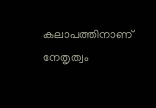കലാപത്തിനാണ് നേതൃത്വം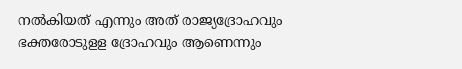നല്‍കിയത് എന്നും അത് രാജ്യദ്രോഹവും ഭക്തരോടുളള ദ്രോഹവും ആണെന്നും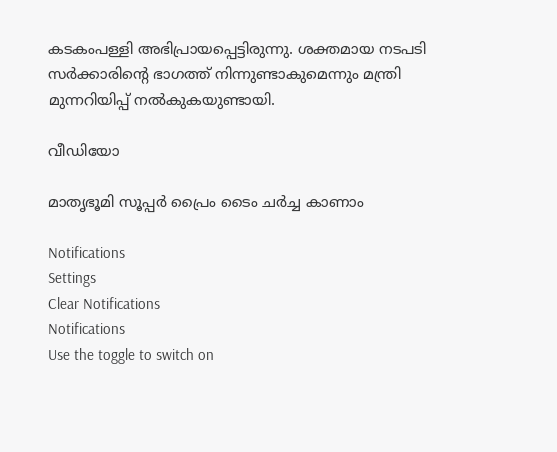കടകംപള്ളി അഭിപ്രായപ്പെട്ടിരുന്നു. ശക്തമായ നടപടി സര്‍ക്കാരിന്റെ ഭാഗത്ത് നിന്നുണ്ടാകുമെന്നും മന്ത്രി മുന്നറിയിപ്പ് നല്‍കുകയുണ്ടായി.

വീഡിയോ

മാതൃഭൂമി സൂപ്പർ പ്രൈം ടൈം ചർച്ച കാണാം

Notifications
Settings
Clear Notifications
Notifications
Use the toggle to switch on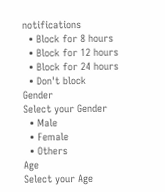notifications
  • Block for 8 hours
  • Block for 12 hours
  • Block for 24 hours
  • Don't block
Gender
Select your Gender
  • Male
  • Female
  • Others
Age
Select your Age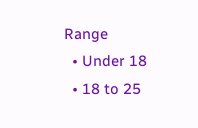Range
  • Under 18
  • 18 to 25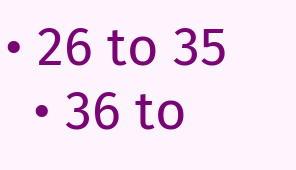• 26 to 35
  • 36 to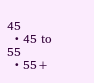45
  • 45 to 55
  • 55+